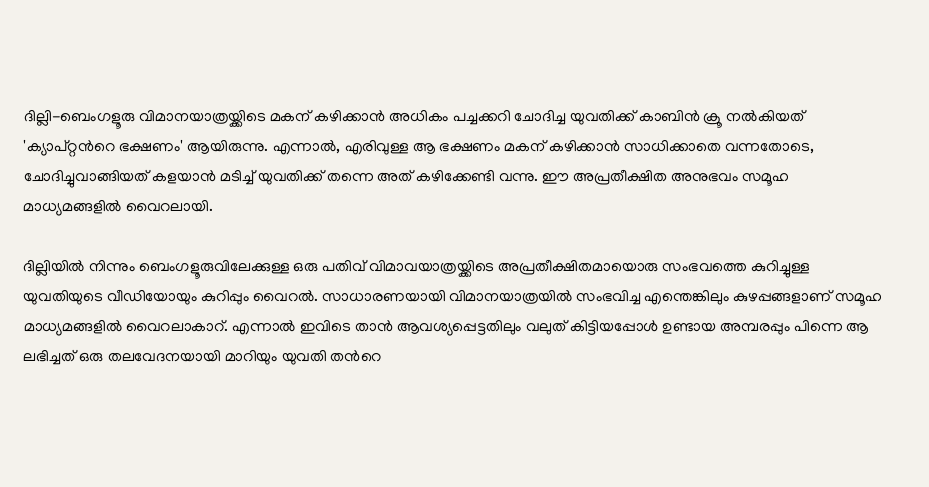ദില്ലി-ബെംഗളൂരു വിമാനയാത്രയ്ക്കിടെ മകന് കഴിക്കാൻ അധികം പച്ചക്കറി ചോദിച്ച യുവതിക്ക് കാബിൻ ക്രൂ നൽകിയത് 'ക്യാപ്റ്റന്‍റെ ഭക്ഷണം' ആയിരുന്നു. എന്നാൽ, എരിവുള്ള ആ ഭക്ഷണം മകന് കഴിക്കാൻ സാധിക്കാതെ വന്നതോടെ, ചോദിച്ചുവാങ്ങിയത് കളയാൻ മടിച്ച് യുവതിക്ക് തന്നെ അത് കഴിക്കേണ്ടി വന്നു. ഈ അപ്രതീക്ഷിത അനുഭവം സമൂഹ മാധ്യമങ്ങളിൽ വൈറലായി.

ദില്ലിയിൽ നിന്നും ബെംഗളൂരുവിലേക്കുള്ള ഒരു പതിവ് വിമാവയാത്രയ്ക്കിടെ അപ്രതീക്ഷിതമായൊരു സംഭവത്തെ കുറിച്ചുള്ള യുവതിയുടെ വീഡിയോയും കുറിപ്പും വൈറൽ. സാധാരണയായി വിമാനയാത്രയിൽ സംഭവിച്ച എന്തെങ്കിലും കുഴപ്പങ്ങളാണ് സമൂഹ മാധ്യമങ്ങളിൽ വൈറലാകാറ്. എന്നാൽ ഇവിടെ താൻ ആവശ്യപ്പെട്ടതിലും വലുത് കിട്ടിയപ്പോൾ ഉണ്ടായ അമ്പരപ്പും പിന്നെ ആ ലഭിച്ചത് ഒരു തലവേദനയായി മാറിയും യുവതി തന്‍റെ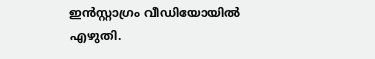ഇന്‍സ്റ്റാഗ്രം വീഡിയോയിൽ എഴുതി.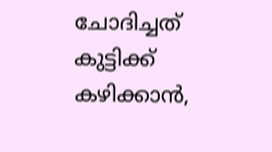ചോദിച്ചത് കുട്ടിക്ക് കഴിക്കാൻ,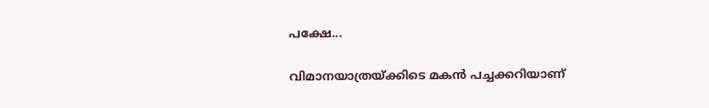പക്ഷേ...

വിമാനയാത്രയ്ക്കിടെ മകൻ പച്ചക്കറിയാണ്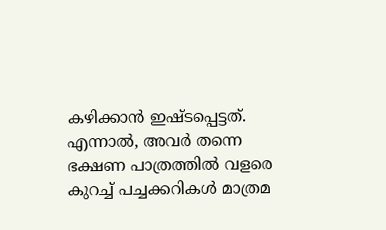കഴിക്കാൻ ഇഷ്ടപ്പെട്ടത്. എന്നാൽ, അവർ തന്നെ ഭക്ഷണ പാത്രത്തിൽ വളരെ കുറച്ച് പച്ചക്കറികൾ മാത്രമ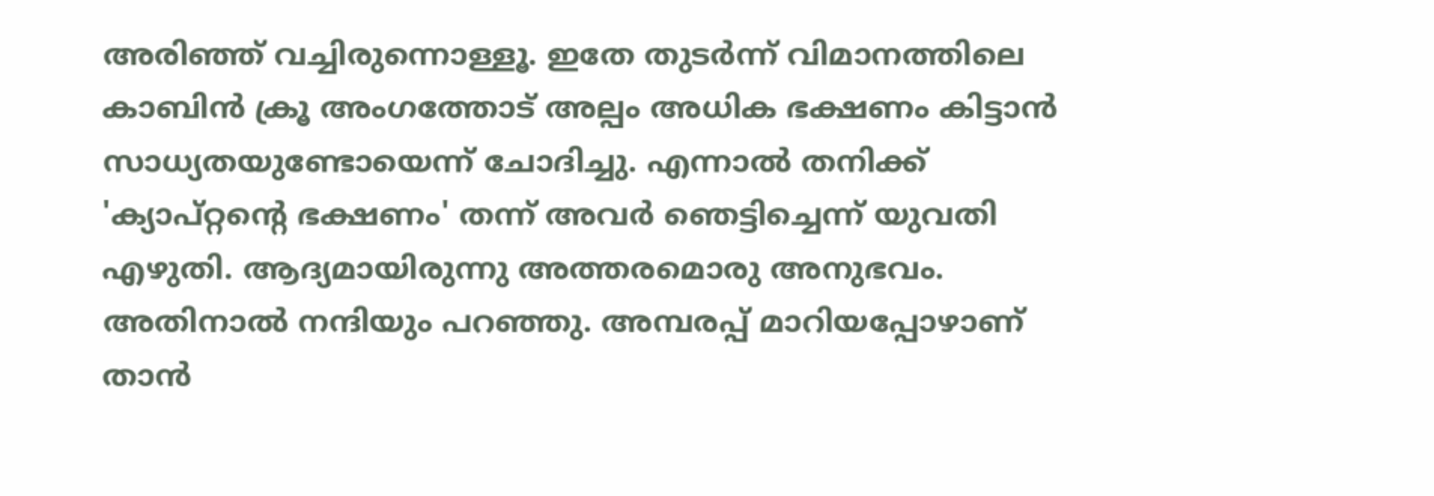അരിഞ്ഞ് വച്ചിരുന്നൊള്ളൂ. ഇതേ തുടർന്ന് വിമാനത്തിലെ കാബിൻ ക്രൂ അംഗത്തോട് അല്പം അധിക ഭക്ഷണം കിട്ടാൻ സാധ്യതയുണ്ടോയെന്ന് ചോദിച്ചു. എന്നാൽ തനിക്ക് 'ക്യാപ്റ്റന്‍റെ ഭക്ഷണം' തന്ന് അവർ ഞെട്ടിച്ചെന്ന് യുവതി എഴുതി. ആദ്യമായിരുന്നു അത്തരമൊരു അനുഭവം. അതിനാൽ നന്ദിയും പറഞ്ഞു. അമ്പരപ്പ് മാറിയപ്പോഴാണ് താൻ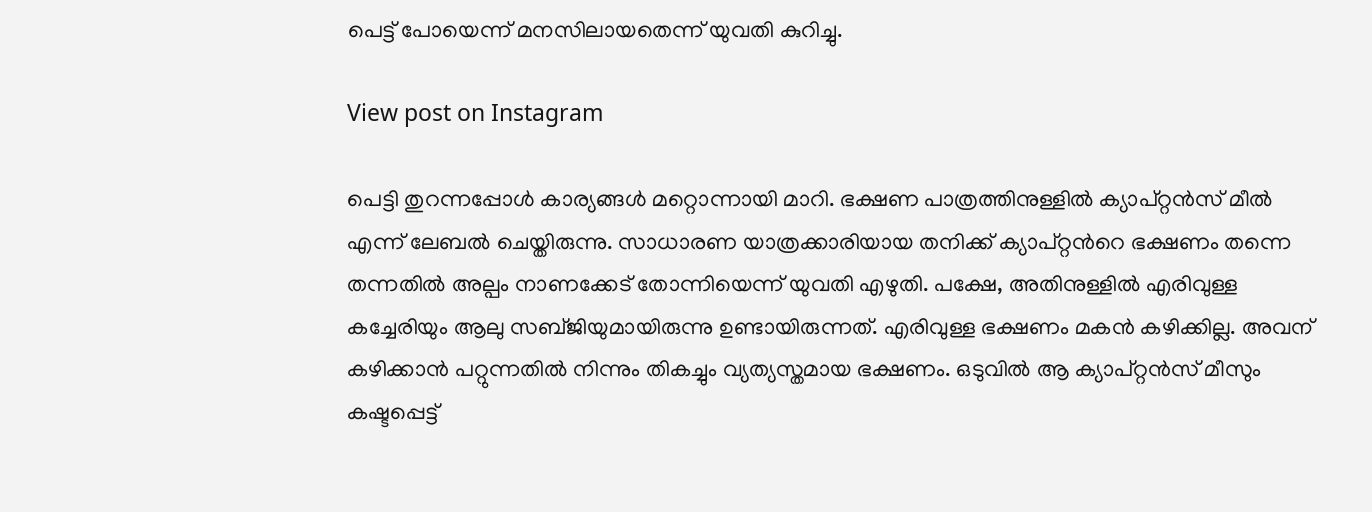പെട്ട് പോയെന്ന് മനസിലായതെന്ന് യുവതി കുറിച്ചു.

View post on Instagram

പെട്ടി തുറന്നപ്പോൾ കാര്യങ്ങൾ മറ്റൊന്നായി മാറി. ഭക്ഷണ പാത്രത്തിനുള്ളിൽ ക്യാപ്റ്റൻസ് മീൽ എന്ന് ലേബൽ ചെയ്തിരുന്നു. സാധാരണ യാത്രക്കാരിയായ തനിക്ക് ക്യാപ്റ്റൻറെ ഭക്ഷണം തന്നെ തന്നതിൽ അല്പം നാണക്കേട് തോന്നിയെന്ന് യുവതി എഴുതി. പക്ഷേ, അതിനുള്ളിൽ എരിവുള്ള കച്ചേരിയും ആലു സബ്ജിയുമായിരുന്നു ഉണ്ടായിരുന്നത്. എരിവുള്ള ഭക്ഷണം മകൻ കഴിക്കില്ല. അവന് കഴിക്കാൻ പറ്റുന്നതിൽ നിന്നും തികച്ചും വ്യത്യസ്തമായ ഭക്ഷണം. ഒടുവിൽ ആ ക്യാപ്റ്റൻസ് മീസും കഷ്ടപ്പെട്ട്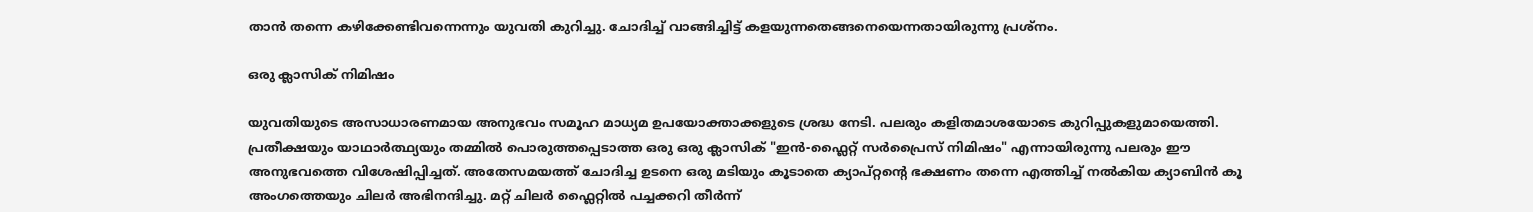താൻ തന്നെ കഴിക്കേണ്ടിവന്നെന്നും യുവതി കുറിച്ചു. ചോദിച്ച് വാങ്ങിച്ചിട്ട് കളയുന്നതെങ്ങനെയെന്നതായിരുന്നു പ്രശ്നം.

ഒരു ക്ലാസിക് നിമിഷം

യുവതിയുടെ അസാധാരണമായ അനുഭവം സമൂഹ മാധ്യമ ഉപയോക്താക്കളുടെ ശ്രദ്ധ നേടി. പലരും കളിതമാശയോടെ കുറിപ്പുകളുമായെത്തി. പ്രതീക്ഷയും യാഥാർത്ഥ്യയും തമ്മിൽ പൊരുത്തപ്പെടാത്ത ഒരു ഒരു ക്ലാസിക് "ഇൻ-ഫ്ലൈറ്റ് സർപ്രൈസ് നിമിഷം" എന്നായിരുന്നു പലരും ഈ അനുഭവത്തെ വിശേഷിപ്പിച്ചത്. അതേസമയത്ത് ചോദിച്ച ഉടനെ ഒരു മടിയും കൂടാതെ ക്യാപ്റ്റന്‍റെ ഭക്ഷണം തന്നെ എത്തിച്ച് നൽകിയ ക്യാബിൻ കൂ അംഗത്തെയും ചിലർ അഭിനന്ദിച്ചു. മറ്റ് ചില‍ർ ഫ്ലൈറ്റിൽ പച്ചക്കറി തീർന്ന്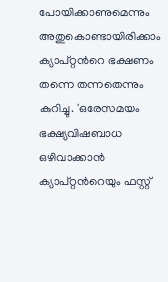പോയിക്കാണുമെന്നും അതുകൊണ്ടായിരിക്കാം ക്യാപ്റ്റന്‍റെ ഭക്ഷണം തന്നെ തന്നതെന്നും കുറിച്ചു. 'ഒരേസമയം ഭക്ഷ്യവിഷബാധ ഒഴിവാക്കാൻ ക്യാപ്റ്റന്‍റെയും ഫസ്റ്റ്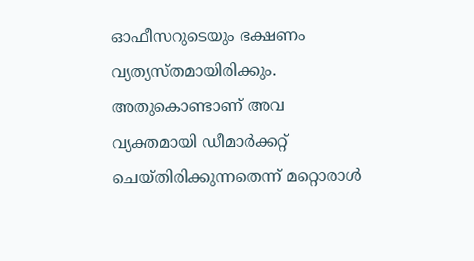ഓഫീസറുടെയും ഭക്ഷണം വ്യത്യസ്തമായിരിക്കും. അതുകൊണ്ടാണ് അവ വ്യക്തമായി ഡീമാർക്കറ്റ് ചെയ്തിരിക്കുന്നതെന്ന് മറ്റൊരാൾ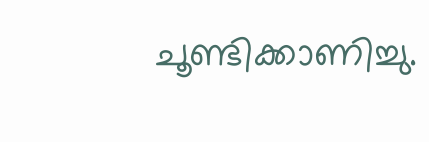ചൂണ്ടിക്കാണിച്ചു.